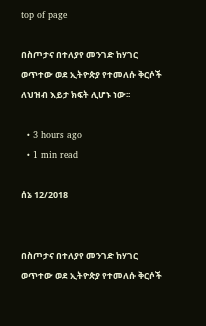top of page

በስጦታና በተለያየ መንገድ ከሃገር ወጥተው ወደ ኢትዮጵያ የተመለሱ ቅርሶች ለህዝብ እይታ ክፍት ሊሆኑ ነው፡፡

  • 3 hours ago
  • 1 min read

ሰኔ 12/2018


በስጦታና በተለያየ መንገድ ከሃገር ወጥተው ወደ ኢትዮጵያ የተመለሱ ቅርሶች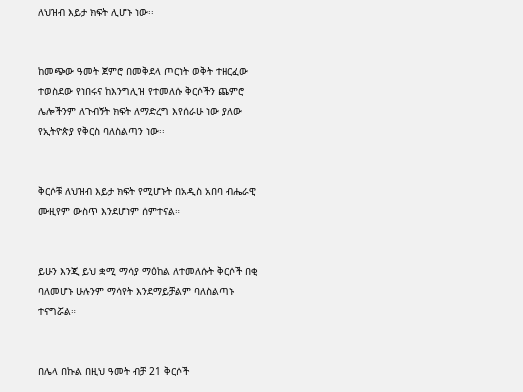ለህዝብ እይታ ክፍት ሊሆኑ ነው፡፡


ከመጭው ዓመት ጀምሮ በመቅደላ ጦርነት ወቅት ተዘርፈው ተወስደው የነበሩና ከእንግሊዝ የተመለሱ ቅርሶችን ጨምሮ ሌሎችንም ለጉብኝት ክፍት ለማድረግ እየሰራሁ ነው ያለው የኢትዮጵያ የቅርስ ባለስልጣን ነው፡፡


ቅርሶቹ ለህዝብ እይታ ክፍት የሚሆኑት በአዲስ አበባ ብሔራዊ ሙዚየም ውስጥ እንደሆነም ሰምተናል።


ይሁን እንጂ ይህ ቋሚ ማሳያ ማዕከል ለተመለሱት ቅርሶች በቂ ባለመሆኑ ሁሉንም ማሳየት እንደማይቻልም ባለስልጣኑ ተናግሯል።


በሌላ በኩል በዚህ ዓመት ብቻ 21 ቅርሶች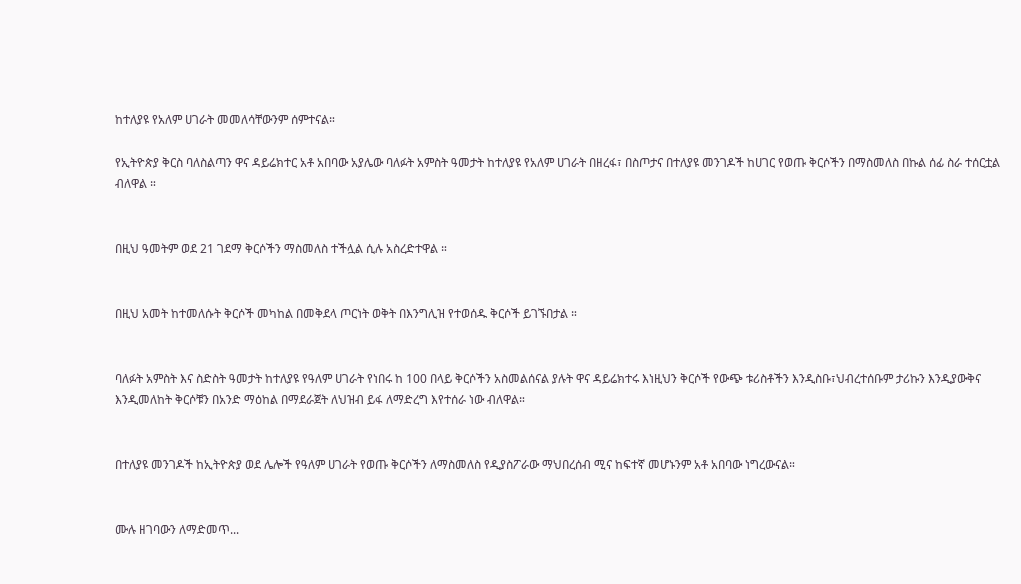ከተለያዩ የአለም ሀገራት መመለሳቸውንም ሰምተናል።

የኢትዮጵያ ቅርስ ባለስልጣን ዋና ዳይሬክተር አቶ አበባው አያሌው ባለፉት አምስት ዓመታት ከተለያዩ የአለም ሀገራት በዘረፋ፣ በስጦታና በተለያዩ መንገዶች ከሀገር የወጡ ቅርሶችን በማስመለስ በኩል ሰፊ ስራ ተሰርቷል ብለዋል ።


በዚህ ዓመትም ወደ 21 ገደማ ቅርሶችን ማስመለስ ተችሏል ሲሉ አስረድተዋል ።


በዚህ አመት ከተመለሱት ቅርሶች መካከል በመቅደላ ጦርነት ወቅት በእንግሊዝ የተወሰዱ ቅርሶች ይገኙበታል ።


ባለፉት አምስት እና ስድስት ዓመታት ከተለያዩ የዓለም ሀገራት የነበሩ ከ 100 በላይ ቅርሶችን አስመልሰናል ያሉት ዋና ዳይሬክተሩ እነዚህን ቅርሶች የውጭ ቱሪስቶችን እንዲስቡ፣ህብረተሰቡም ታሪኩን እንዲያውቅና እንዲመለከት ቅርሶቹን በአንድ ማዕከል በማደራጀት ለህዝብ ይፋ ለማድረግ እየተሰራ ነው ብለዋል።


በተለያዩ መንገዶች ከኢትዮጵያ ወደ ሌሎች የዓለም ሀገራት የወጡ ቅርሶችን ለማስመለስ የዲያስፖራው ማህበረሰብ ሚና ከፍተኛ መሆኑንም አቶ አበባው ነግረውናል።


ሙሉ ዘገባውን ለማድመጥ...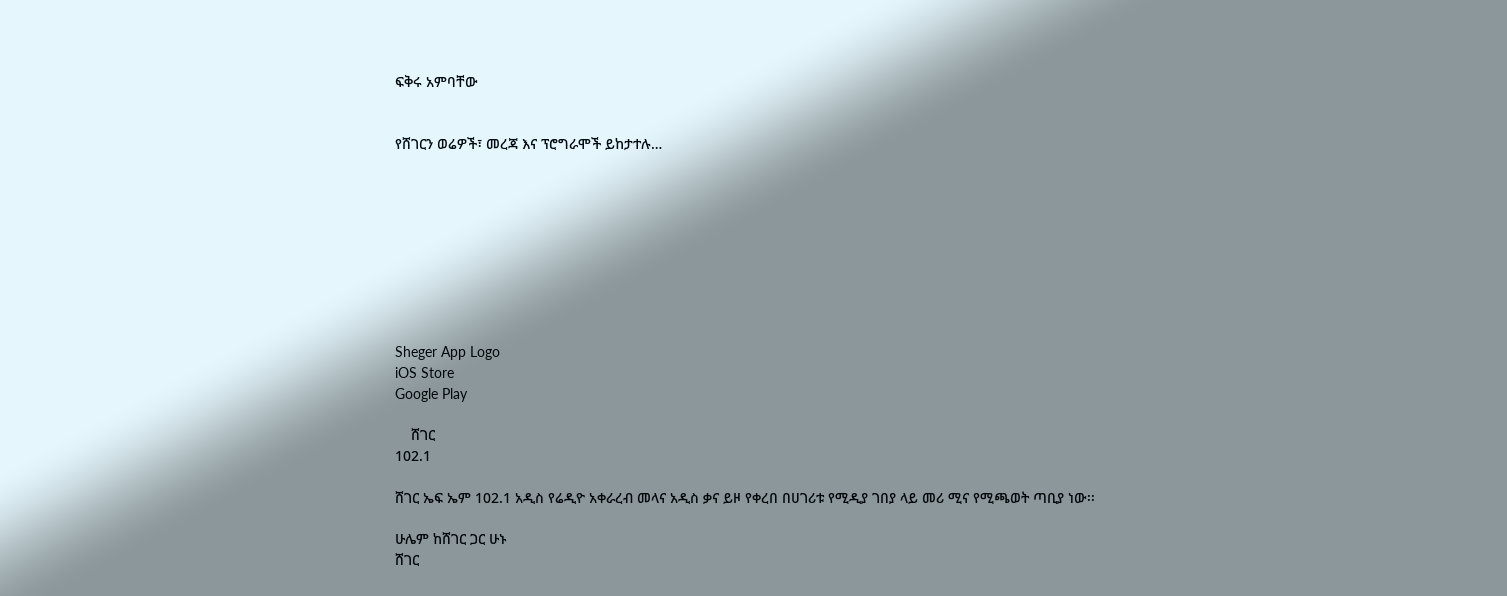ፍቅሩ አምባቸው


የሸገርን ወሬዎች፣ መረጃ እና ፕሮግራሞች ይከታተሉ…









Sheger App Logo
iOS Store
Google Play

    ሸገር
102.1

ሸገር ኤፍ ኤም 102.1 አዲስ የሬዲዮ አቀራረብ መላና አዲስ ቃና ይዞ የቀረበ በሀገሪቱ የሚዲያ ገበያ ላይ መሪ ሚና የሚጫወት ጣቢያ ነው፡፡

ሁሌም ከሸገር ጋር ሁኑ
ሸገር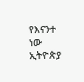የእናንተ ነው
ኢትዮጵያ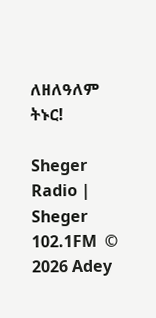ለዘለዓለም ትኑር!

Sheger Radio | Sheger 102.1FM  © 2026 Adey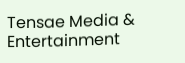Tensae Media & Entertainment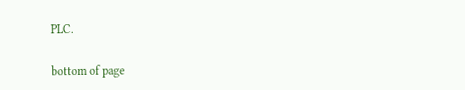PLC.

bottom of page